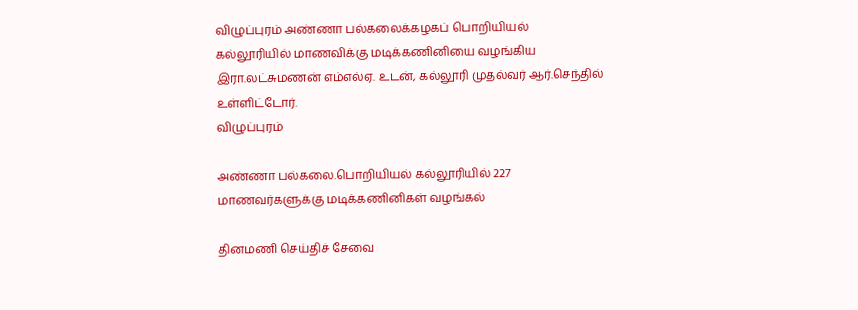விழுப்புரம் அண்ணா பல்கலைக்கழகப் பொறியியல் கல்லூரியில் மாணவிக்கு மடிக்கணினியை வழங்கிய இரா.லட்சுமணன் எம்எல்ஏ. உடன், கல்லூரி முதல்வர் ஆர்.செந்தில் உள்ளிட்டோர்.
விழுப்புரம்

அண்ணா பல்கலை.பொறியியல் கல்லூரியில் 227 மாணவர்களுக்கு மடிக்கணினிகள் வழங்கல்

தினமணி செய்திச் சேவை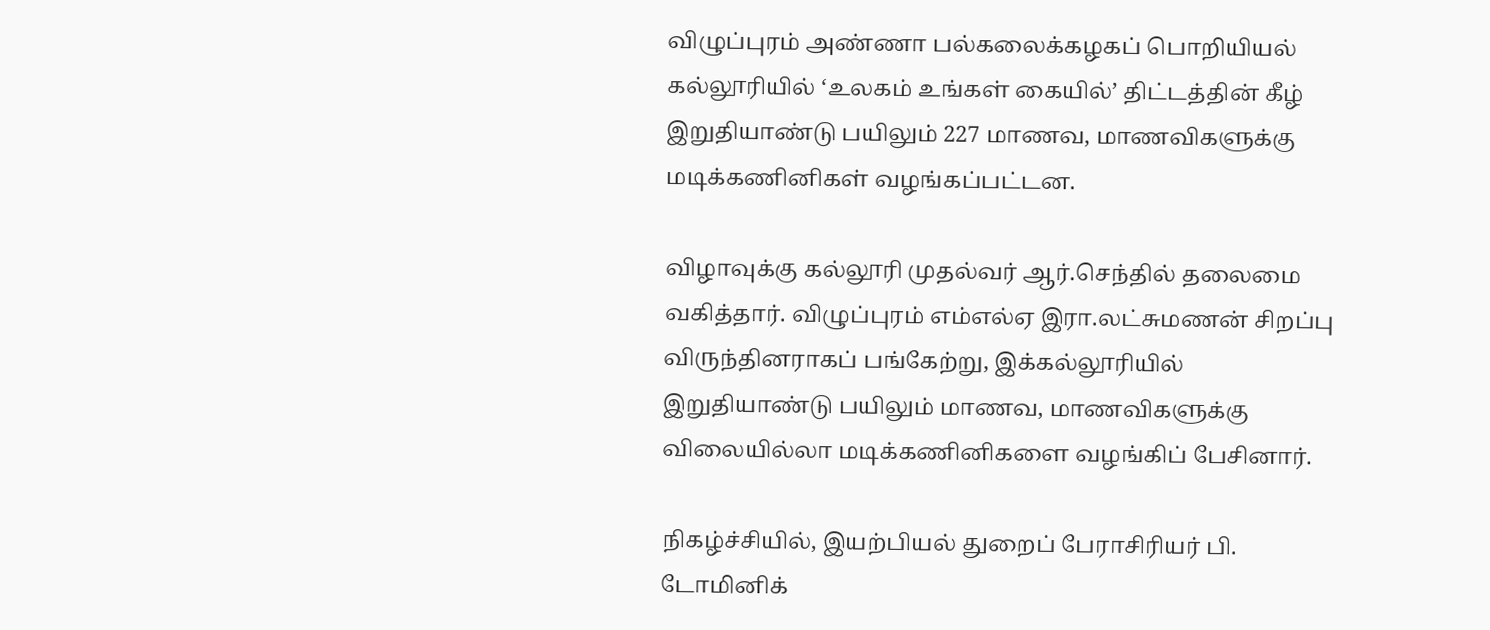விழுப்புரம் அண்ணா பல்கலைக்கழகப் பொறியியல் கல்லூரியில் ‘உலகம் உங்கள் கையில்’ திட்டத்தின் கீழ் இறுதியாண்டு பயிலும் 227 மாணவ, மாணவிகளுக்கு மடிக்கணினிகள் வழங்கப்பட்டன.

விழாவுக்கு கல்லூரி முதல்வர் ஆர்.செந்தில் தலைமை வகித்தார். விழுப்புரம் எம்எல்ஏ இரா.லட்சுமணன் சிறப்பு விருந்தினராகப் பங்கேற்று, இக்கல்லூரியில் இறுதியாண்டு பயிலும் மாணவ, மாணவிகளுக்கு விலையில்லா மடிக்கணினிகளை வழங்கிப் பேசினார்.

நிகழ்ச்சியில், இயற்பியல் துறைப் பேராசிரியர் பி. டோமினிக்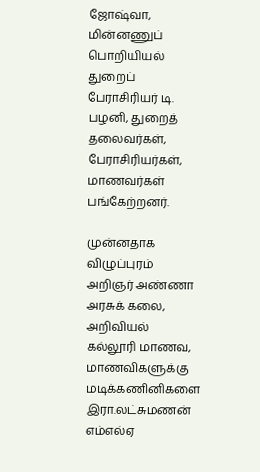ஜோஷ்வா, மின்னணுப் பொறியியல் துறைப் பேராசிரியர் டி. பழனி, துறைத் தலைவர்கள், பேராசிரியர்கள், மாணவர்கள் பங்கேற்றனர்.

முன்னதாக விழுப்புரம் அறிஞர் அண்ணா அரசுக் கலை, அறிவியல் கல்லூரி மாணவ, மாணவிகளுக்கு மடிக்கணினிகளை இரா.லட்சுமணன் எம்எல்ஏ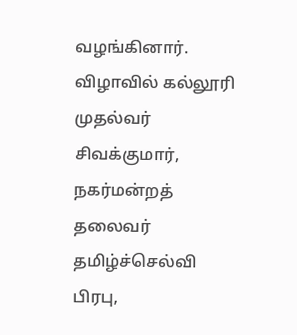வழங்கினார். விழாவில் கல்லூரி முதல்வர் சிவக்குமார், நகர்மன்றத் தலைவர் தமிழ்ச்செல்வி பிரபு,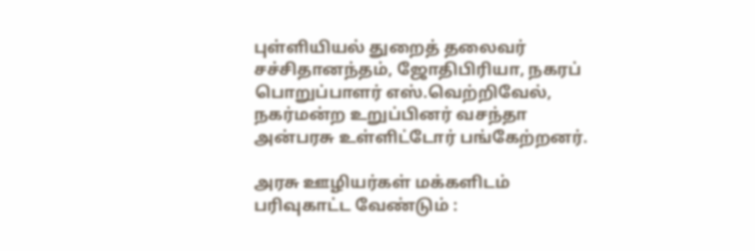புள்ளியியல் துறைத் தலைவர் சச்சிதானந்தம், ஜோதிபிரியா, நகரப் பொறுப்பாளர் எஸ்.வெற்றிவேல், நகர்மன்ற உறுப்பினர் வசந்தா அன்பரசு உள்ளிட்டோர் பங்கேற்றனர்.

அரசு ஊழியர்கள் மக்களிடம் பரிவுகாட்ட வேண்டும் :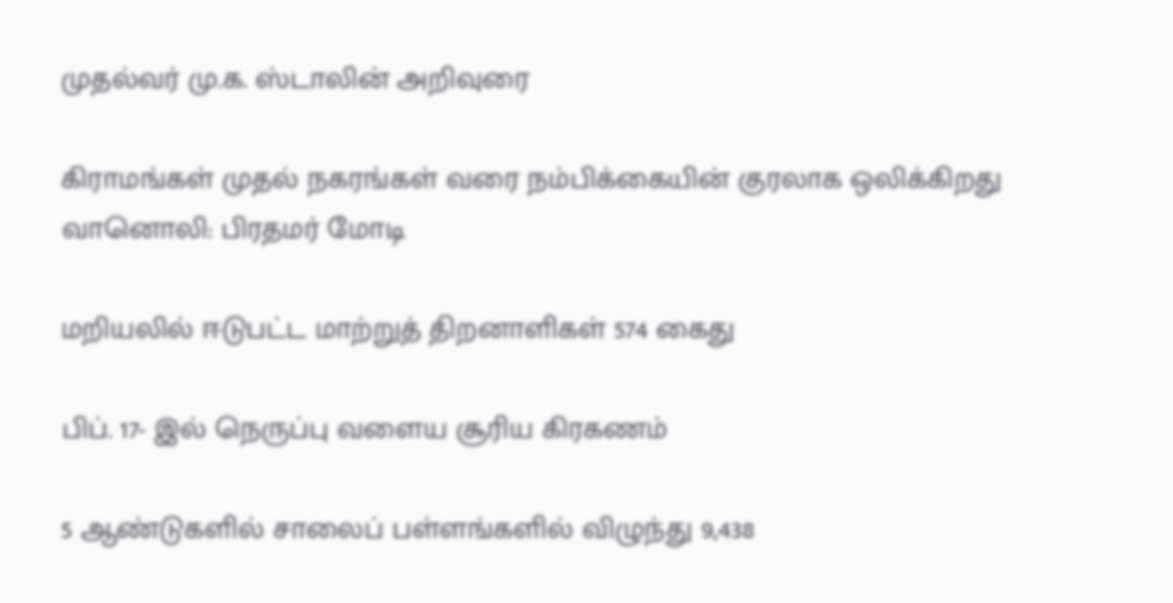முதல்வர் மு.க. ஸ்டாலின் அறிவுரை

கிராமங்கள் முதல் நகரங்கள் வரை நம்பிக்கையின் குரலாக ஒலிக்கிறது வானொலி: பிரதமர் மோடி

மறியலில் ஈடுபட்ட மாற்றுத் திறனாளிகள் 574 கைது

பிப். 17- இல் நெருப்பு வளைய சூரிய கிரகணம்

5 ஆண்டுகளில் சாலைப் பள்ளங்களில் விழுந்து 9,438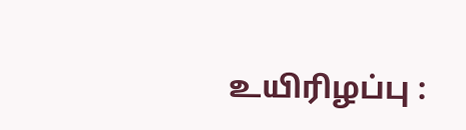உயிரிழப்பு :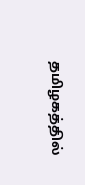தமிழகத்தில்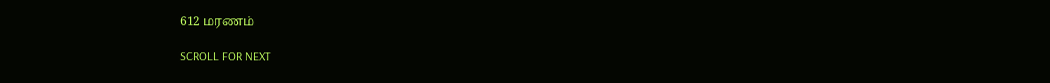612 மரணம்

SCROLL FOR NEXT